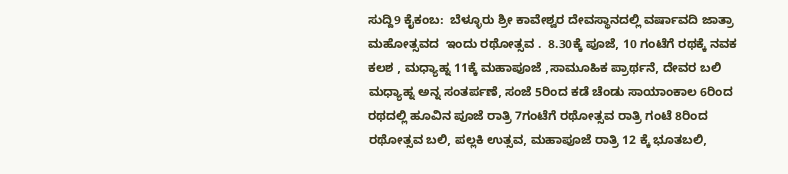ಸುದ್ದಿ9 ಕೈಕಂಬ:  ಬೆಳ್ಳೂರು ಶ್ರೀ ಕಾವೇಶ್ವರ ದೇವಸ್ಥಾನದಲ್ಲಿ ವರ್ಷಾವದಿ ಜಾತ್ರಾ ಮಹೋತ್ಸವದ  ಇಂದು ರಥೋತ್ಸವ .  8.30ಕ್ಕೆ ಪೂಜೆ, 10 ಗಂಟೆಗೆ ರಥಕ್ಕೆ ನವಕ ಕಲಶ , ಮಧ್ಯಾಹ್ನ 11ಕ್ಕೆ ಮಹಾಪೂಜೆ ,ಸಾಮೂಹಿಕ ಪ್ರಾರ್ಥನೆ, ದೇವರ ಬಲಿ ಮಧ್ಯಾಹ್ನ ಅನ್ನ ಸಂತರ್ಪಣೆ, ಸಂಜೆ 5ರಿಂದ ಕಡೆ ಚೆಂಡು ಸಾಯಾಂಕಾಲ 6ರಿಂದ ರಥದಲ್ಲಿ ಹೂವಿನ ಪೂಜೆ ರಾತ್ರಿ 7ಗಂಟೆಗೆ ರಥೋತ್ಸವ ರಾತ್ರಿ ಗಂಟೆ 8ರಿಂದ ರಥೋತ್ಸವ ಬಲಿ, ಪಲ್ಲಕಿ ಉತ್ಸವ, ಮಹಾಪೂಜೆ ರಾತ್ರಿ 12 ಕ್ಕೆ ಭೂತಬಲಿ,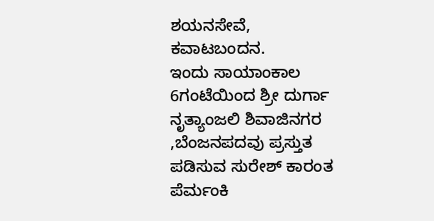ಶಯನಸೇವೆ, ಕವಾಟಬಂದನ.
ಇಂದು ಸಾಯಾಂಕಾಲ 6ಗಂಟೆಯಿಂದ ಶ್ರೀ ದುರ್ಗಾ ನೃತ್ಯಾಂಜಲಿ ಶಿವಾಜಿನಗರ ,ಬೆಂಜನಪದವು ಪ್ರಸ್ತುತ ಪಡಿಸುವ ಸುರೇಶ್ ಕಾರಂತ ಪೆರ್ಮಂಕಿ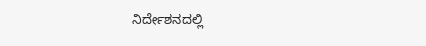ನಿರ್ದೇಶನದಲ್ಲಿ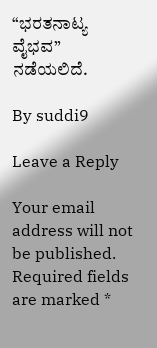“ಭರತನಾಟ್ಯ ವೈಭವ” ನಡೆಯಲಿದೆ.

By suddi9

Leave a Reply

Your email address will not be published. Required fields are marked *